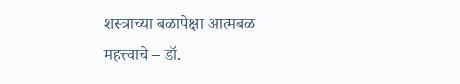शस्त्राच्या बळापेक्षा आत्मबळ महत्त्वाचे – डॉ.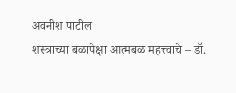अवनीश पाटील
शस्त्राच्या बळापेक्षा आत्मबळ महत्त्वाचे – डॉ.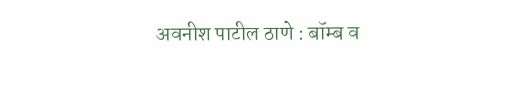अवनीश पाटील ठाणे : बॉम्ब व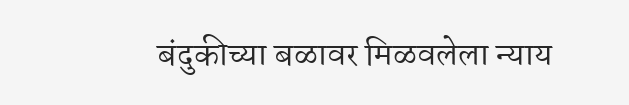बंदुकीच्या बळावर मिळवलेला न्याय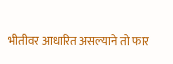भीतीवर आधारित असल्याने तो फार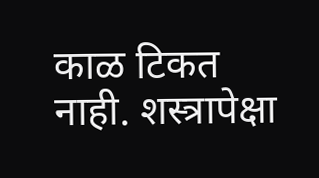काळ टिकत नाही. शस्त्रापेक्षा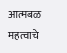आत्मबळ महत्वाचे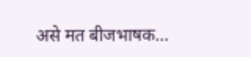असे मत बीजभाषक…